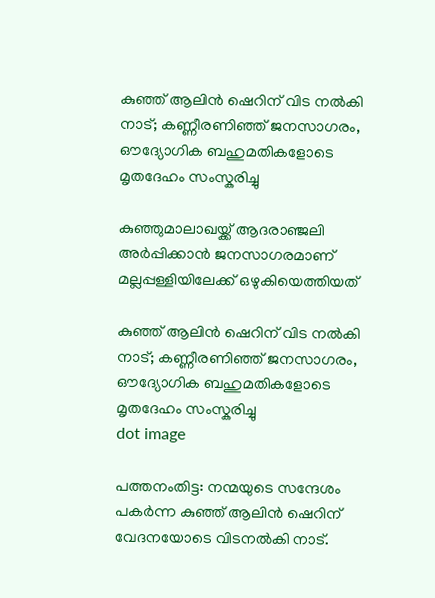കുഞ്ഞ് ആലിൻ ഷെറിന് വിട നൽകി നാട്; കണ്ണീരണിഞ്ഞ് ജനസാഗരം, ഔദ്യോഗിക ബഹുമതികളോടെ മൃതദേഹം സംസ്കരിച്ചു

കുഞ്ഞുമാലാഖയ്ക്ക് ആദരാഞ്ജലി അർപ്പിക്കാൻ ജനസാഗരമാണ് മല്ലപ്പള്ളിയിലേക്ക് ഒഴുകിയെത്തിയത്

കുഞ്ഞ് ആലിൻ ഷെറിന് വിട നൽകി നാട്; കണ്ണീരണിഞ്ഞ് ജനസാഗരം, ഔദ്യോഗിക ബഹുമതികളോടെ മൃതദേഹം സംസ്കരിച്ചു
dot image

പത്തനംതിട്ട: നന്മയുടെ സന്ദേശം പകർന്ന കുഞ്ഞ് ആലിൻ ഷെറിന് വേദനയോടെ വിടനൽകി നാട്.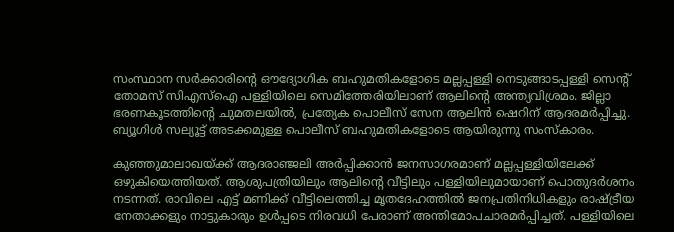സംസ്ഥാന സർക്കാരിന്റെ ഔദ്യോഗിക ബഹുമതികളോടെ മല്ലപ്പള്ളി നെടുങ്ങാടപ്പള്ളി സെന്റ് തോമസ് സിഎസ്‌ഐ പള്ളിയിലെ സെമിത്തേരിയിലാണ് ആലിന്റെ അന്ത്യവിശ്രമം. ജില്ലാ ഭരണകൂടത്തിന്റെ ചുമതലയിൽ, പ്രത്യേക പൊലീസ് സേന ആലിൻ ഷെറിന് ആദരമർപ്പിച്ചു. ബ്യൂഗിൾ സല്യൂട്ട് അടക്കമുള്ള പൊലീസ് ബഹുമതികളോടെ ആയിരുന്നു സംസ്‌കാരം.

കുഞ്ഞുമാലാഖയ്ക്ക് ആദരാഞ്ജലി അർപ്പിക്കാൻ ജനസാഗരമാണ് മല്ലപ്പള്ളിയിലേക്ക് ഒഴുകിയെത്തിയത്. ആശുപത്രിയിലും ആലിന്റെ വീട്ടിലും പള്ളിയിലുമായാണ് പൊതുദർശനം നടന്നത്. രാവിലെ എട്ട് മണിക്ക് വീട്ടിലെത്തിച്ച മൃതദേഹത്തിൽ ജനപ്രതിനിധികളും രാഷ്ട്രീയ നേതാക്കളും നാട്ടുകാരും ഉൾപ്പടെ നിരവധി പേരാണ് അന്തിമോപചാരമർപ്പിച്ചത്. പള്ളിയിലെ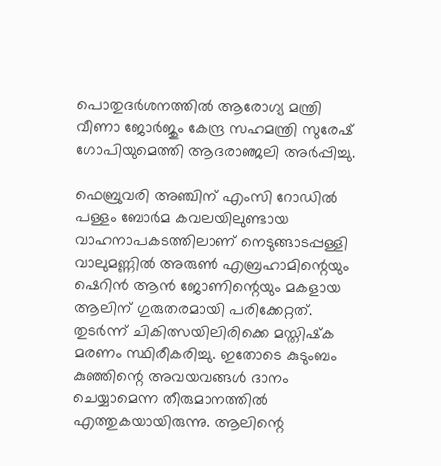പൊതുദർശനത്തിൽ ആരോഗ്യ മന്ത്രി വീണാ ജോർജും കേന്ദ്ര സഹമന്ത്രി സുരേഷ് ഗോപിയുമെത്തി ആദരാഞ്ജലി അർപ്പിച്ചു.

ഫെബ്രുവരി അഞ്ചിന് എംസി റോഡിൽ പള്ളം ബോർമ കവലയിലുണ്ടായ വാഹനാപകടത്തിലാണ് നെടുങ്ങാടപ്പള്ളി വാലുമണ്ണിൽ അരുൺ എബ്രഹാമിന്റെയും ഷെറിൻ ആൻ ജോണിന്റെയും മകളായ ആലിന് ഗുരുതരമായി പരിക്കേറ്റത്. തുടർന്ന് ചികിത്സയിലിരിക്കെ മസ്തിഷ്‌ക മരണം സ്ഥിരീകരിച്ചു. ഇതോടെ കുടുംബം കുഞ്ഞിന്റെ അവയവങ്ങൾ ദാനം ചെയ്യാമെന്ന തീരുമാനത്തിൽ എത്തുകയായിരുന്നു. ആലിന്റെ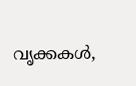വൃക്കകൾ,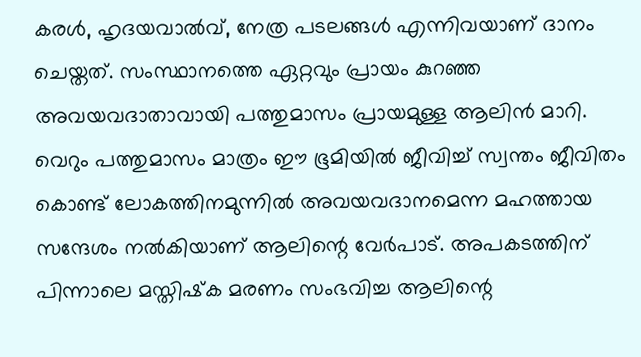കരൾ, ഹൃദയവാൽവ്, നേത്ര പടലങ്ങൾ എന്നിവയാണ് ദാനം ചെയ്തത്. സംസ്ഥാനത്തെ ഏറ്റവും പ്രായം കുറഞ്ഞ അവയവദാതാവായി പത്തുമാസം പ്രായമുള്ള ആലിൻ മാറി. വെറും പത്തുമാസം മാത്രം ഈ ഭൂമിയിൽ ജീവിച്ച് സ്വന്തം ജീവിതം കൊണ്ട് ലോകത്തിനമുന്നിൽ അവയവദാനമെന്ന മഹത്തായ സന്ദേശം നൽകിയാണ് ആലിന്റെ വേർപാട്. അപകടത്തിന് പിന്നാലെ മസ്തിഷ്‌ക മരണം സംഭവിച്ച ആലിന്റെ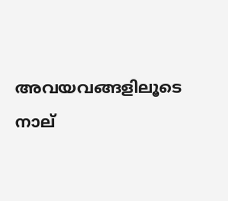അവയവങ്ങളിലൂടെ നാല്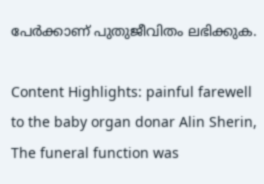പേർക്കാണ് പുതുജീവിതം ലഭിക്കുക.

Content Highlights: painful farewell to the baby organ donar Alin Sherin, The funeral function was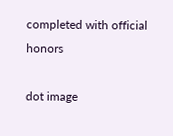completed with official honors

dot image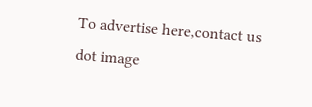To advertise here,contact us
dot image